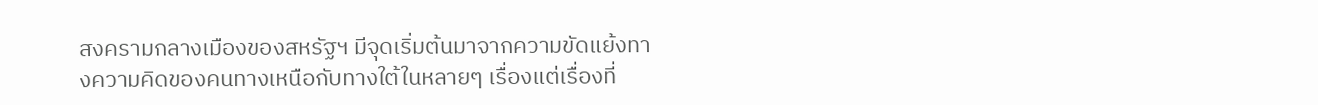สงครามกลางเมืองของสหรัฐฯ มีจุดเริ่มต้นมาจากความขัดแย้งทางความคิดของคนทางเหนือกับทางใต้ในหลายๆ เรื่องแต่เรื่องที่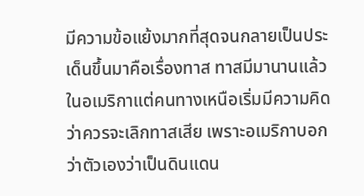มีความข้อแย้งมากที่สุดจนกลายเป็นประเด็นขึ้นมาคือเรื่องทาส ทาสมีมานานแล้วในอเมริกาแต่คนทางเหนือเริ่มมีความคิดว่าควรจะเลิกทาสเสีย เพราะอเมริกาบอกว่าตัวเองว่าเป็นดินแดน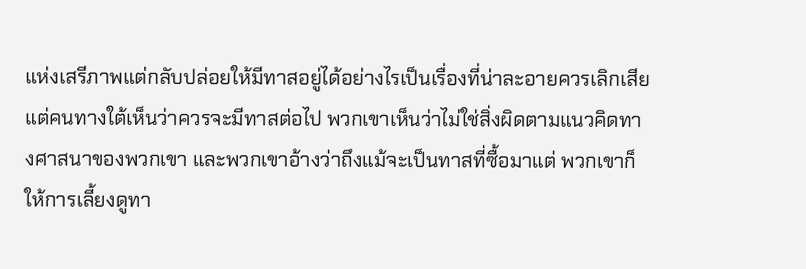แห่งเสรีภาพแต่กลับปล่อยให้มีทาสอยู่ได้อย่างไรเป็นเรื่องที่น่าละอายควรเลิกเสีย แต่คนทางใต้เห็นว่าควรจะมีทาสต่อไป พวกเขาเห็นว่าไม่ใช่สิ่งผิดตามแนวคิดทางศาสนาของพวกเขา และพวกเขาอ้างว่าถึงแม้จะเป็นทาสที่ซื้อมาแต่ พวกเขาก็ให้การเลี้ยงดูทา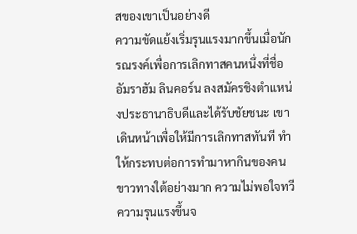สของเขาเป็นอย่างดี
ความขัดแย้งเริ่มรุนแรงมากขึ้นเมื่อนักรณรงค์เพื่อการเลิกทาสคนหนึ่งที่ชื่อ อัมราฮัม ลินคอร์น ลงสมัครชิงตำแหน่งประธานาธิบดีและได้รับชัยชนะ เขาเดินหน้าเพื่อให้มีการเลิกทาสทันที ทำให้กระทบต่อการทำมาหากินของคนขาวทางใต้อย่างมาก ความไม่พอใจทวีความรุนแรงขึ้นจ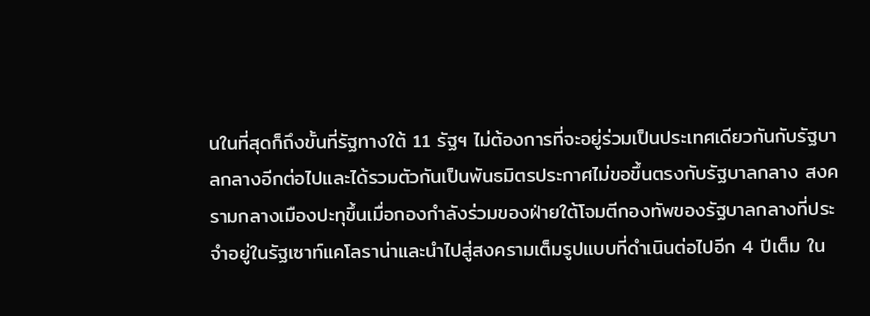นในที่สุดก็ถึงขั้นที่รัฐทางใต้ 11 รัฐฯ ไม่ต้องการที่จะอยู่ร่วมเป็นประเทศเดียวกันกับรัฐบาลกลางอีกต่อไปและได้รวมตัวกันเป็นพันธมิตรประกาศไม่ขอขึ้นตรงกับรัฐบาลกลาง สงครามกลางเมืองปะทุขึ้นเมื่อกองกำลังร่วมของฝ่ายใต้โจมตีกองทัพของรัฐบาลกลางที่ประจำอยู่ในรัฐเซาท์แคโลราน่าและนำไปสู่สงครามเต็มรูปแบบที่ดำเนินต่อไปอีก 4 ปีเต็ม ใน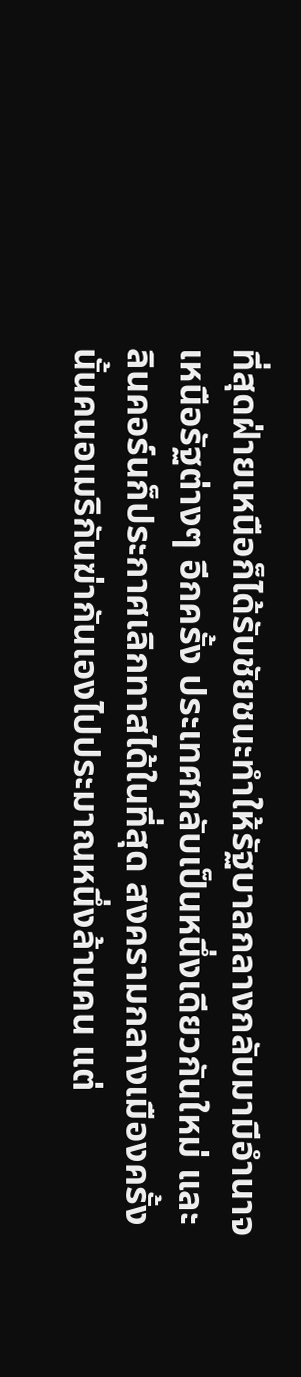ที่สุดฝ่ายเหนือก็ได้รับชัยชนะทำให้รัฐบาลกลางกลับมามีอำนาจเหนือรัฐต่างๆ อีกครั้ง ประเทศกลับเป็นหนึ่งเดียวกันใหม่ และลินคอร์นก็ประกาศเลิกทาสได้ในที่สุด สงครามกลางเมืองครั้งนั้นคนอเมริกันฆ่ากันเองไปประมาณหนึ่งล้านคน แต่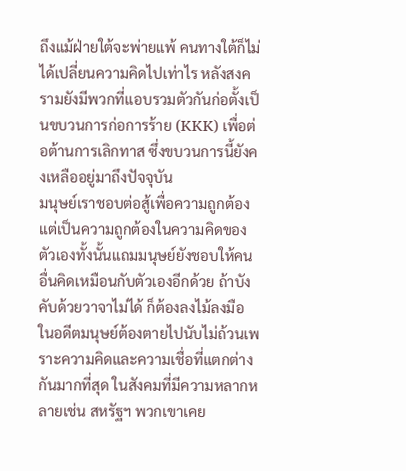ถึงแม้ฝ่ายใต้จะพ่ายแพ้ คนทางใต้ก็ไม่ได้เปลี่ยนความคิดไปเท่าไร หลังสงครามยังมีพวกที่แอบรวมตัวกันก่อตั้งเป็นขบวนการก่อการร้าย (KKK) เพื่อต่อต้านการเลิกทาส ซึ่งขบวนการนี้ยังคงเหลืออยู่มาถึงปัจจุบัน
มนุษย์เราชอบต่อสู้เพื่อความถูกต้องแต่เป็นความถูกต้องในความคิดของตัวเองทั้งนั้นแถมมนุษย์ยังชอบให้คนอื่นคิดเหมือนกับตัวเองอีกด้วย ถ้าบังคับด้วยวาจาไม่ได้ ก็ต้องลงไม้ลงมือ ในอดีตมนุษย์ต้องตายไปนับไม่ถ้วนเพราะความคิดและความเชื่อที่แตกต่างกันมากที่สุด ในสังคมที่มีความหลากหลายเช่น สหรัฐฯ พวกเขาเคย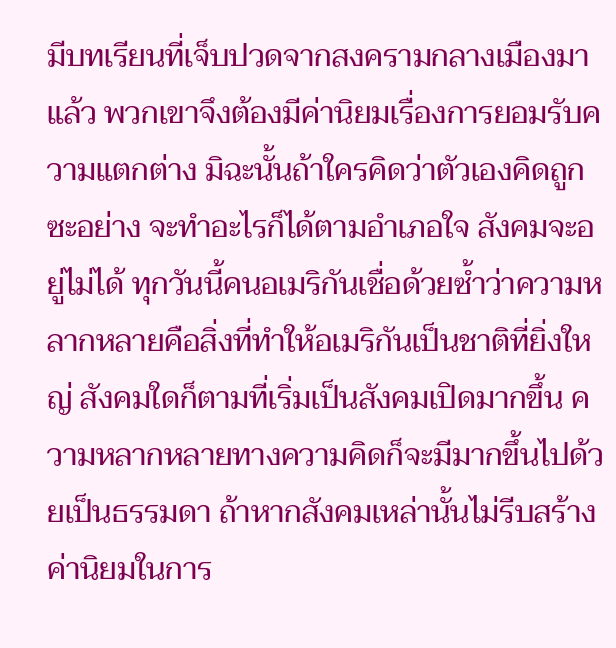มีบทเรียนที่เจ็บปวดจากสงครามกลางเมืองมาแล้ว พวกเขาจึงต้องมีค่านิยมเรื่องการยอมรับความแตกต่าง มิฉะนั้นถ้าใครคิดว่าตัวเองคิดถูกซะอย่าง จะทำอะไรก็ได้ตามอำเภอใจ สังคมจะอยู่ไม่ได้ ทุกวันนี้คนอเมริกันเชื่อด้วยซ้ำว่าความหลากหลายคือสิ่งที่ทำให้อเมริกันเป็นชาติที่ยิ่งใหญ่ สังคมใดก็ตามที่เริ่มเป็นสังคมเปิดมากขึ้น ความหลากหลายทางความคิดก็จะมีมากขึ้นไปด้วยเป็นธรรมดา ถ้าหากสังคมเหล่านั้นไม่รีบสร้างค่านิยมในการ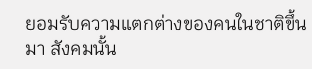ยอมรับความแตกต่างของคนในชาติขึ้นมา สังคมนั้น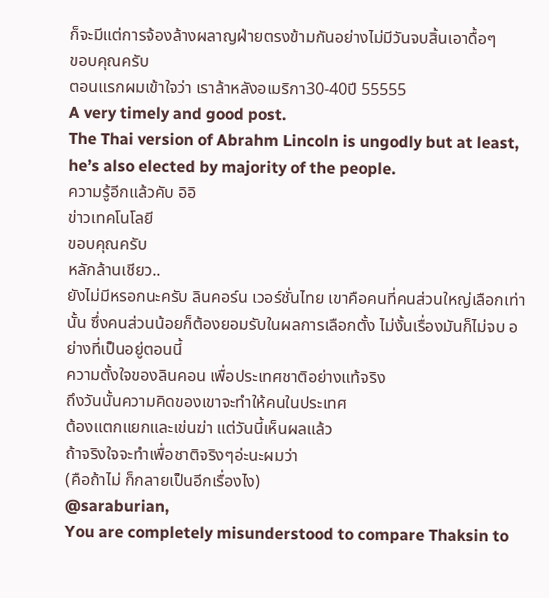ก็จะมีแต่การจ้องล้างผลาญฝ่ายตรงข้ามกันอย่างไม่มีวันจบสิ้นเอาดื้อๆ
ขอบคุณครับ
ตอนแรกผมเข้าใจว่า เราล้าหลังอเมริกา30-40ปี 55555
A very timely and good post.
The Thai version of Abrahm Lincoln is ungodly but at least, he’s also elected by majority of the people.
ความรู้อีกแล้วคับ อิอิ
ข่าวเทคโนโลยี
ขอบคุณครับ
หลักล้านเชียว..
ยังไม่มีหรอกนะครับ ลินคอร์น เวอร์ชั่นไทย เขาคือคนที่คนส่วนใหญ่เลือกเท่านั้น ซึ่งคนส่วนน้อยก็ต้องยอมรับในผลการเลือกตั้ง ไม่งั้นเรื่องมันก็ไม่จบ อย่างที่เป็นอยู่ตอนนี้
ความตั้งใจของลินคอน เพื่อประเทศชาติอย่างแท้จริง
ถึงวันนั้นความคิดของเขาจะทำให้คนในประเทศ
ต้องแตกแยกและเข่นฆ่า แต่วันนี้เห็นผลแล้ว
ถ้าจริงใจจะทำเพื่อชาติจริงๆอ่ะนะผมว่า
(คือถ้าไม่ ก็กลายเป็นอีกเรื่องไง)
@saraburian,
You are completely misunderstood to compare Thaksin to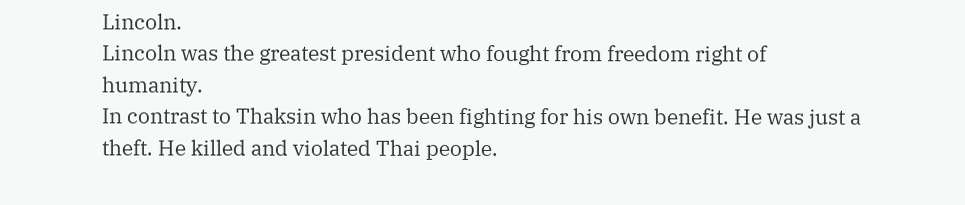Lincoln.
Lincoln was the greatest president who fought from freedom right of humanity.
In contrast to Thaksin who has been fighting for his own benefit. He was just a theft. He killed and violated Thai people.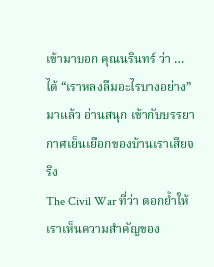เข้ามาบอก คุณนรินทร์ ว่า … ได้ “เราหลงลืมอะไรบางอย่าง” มาแล้ว อ่านสนุก เข้ากับบรรยากาศเย็นเยือกของบ้านเราเสียจริง
The Civil War ที่ว่า ตอกย้ำให้เราเห็นความสำคัญของ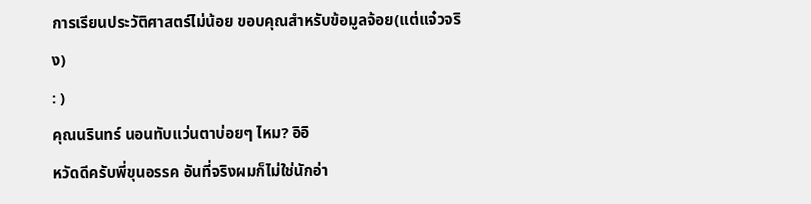การเรียนประวัติศาสตร์ไม่น้อย ขอบคุณสำหรับข้อมูลจ้อย(แต่แจ๋วจริง)
: )
คุณนรินทร์ นอนทับแว่นตาบ่อยๆ ไหม? อิอิ
หวัดดีครับพี่ขุนอรรค อันที่จริงผมก็ไม่ใช่นักอ่า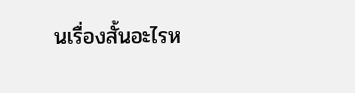นเรื่องสั้นอะไรห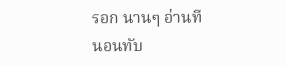รอก นานๆ อ่านที
นอนทับ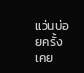แว่นบ่อยครั้ง เคย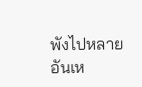พังไปหลายอันเห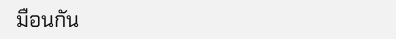มือนกัน